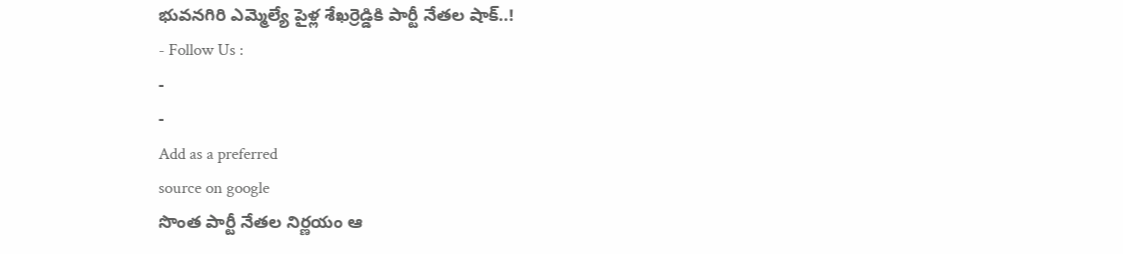భువనగిరి ఎమ్మెల్యే పైళ్ల శేఖర్రెడ్డికి పార్టీ నేతల షాక్..!
- Follow Us :
-
-
Add as a preferred
source on google
సొంత పార్టీ నేతల నిర్ణయం ఆ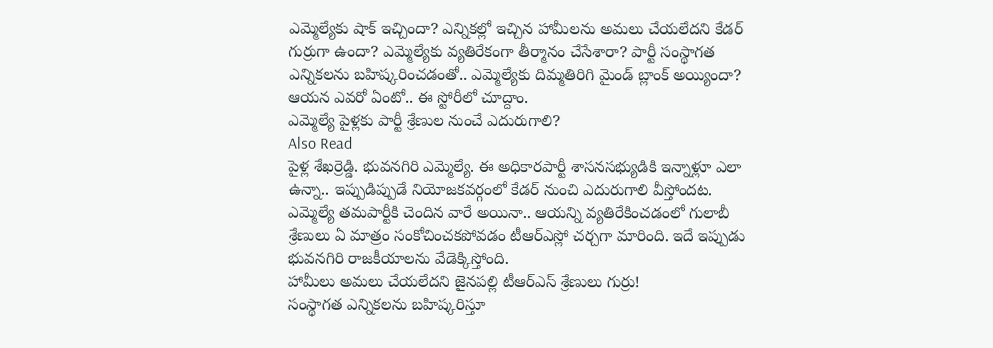ఎమ్మెల్యేకు షాక్ ఇచ్చిందా? ఎన్నికల్లో ఇచ్చిన హామీలను అమలు చేయలేదని కేడర్ గుర్రుగా ఉందా? ఎమ్మెల్యేకు వ్యతిరేకంగా తీర్మానం చేసేశారా? పార్టీ సంస్థాగత ఎన్నికలను బహిష్కరించడంతో.. ఎమ్మెల్యేకు దిమ్మతిరిగి మైండ్ బ్లాంక్ అయ్యిందా? ఆయన ఎవరో ఏంటో.. ఈ స్టోరీలో చూద్దాం.
ఎమ్మెల్యే పైళ్లకు పార్టీ శ్రేణుల నుంచే ఎదురుగాలి?
Also Read
పైళ్ల శేఖర్రెడ్డి. భువనగిరి ఎమ్మెల్యే. ఈ అధికారపార్టీ శాసనసభ్యుడికి ఇన్నాళ్లూ ఎలా ఉన్నా.. ఇప్పుడిప్పుడే నియోజకవర్గంలో కేడర్ నుంచి ఎదురుగాలి వీస్తోందట. ఎమ్మెల్యే తమపార్టీకి చెందిన వారే అయినా.. ఆయన్ని వ్యతిరేకించడంలో గులాబీ శ్రేణులు ఏ మాత్రం సంకోచించకపోవడం టీఆర్ఎస్లో చర్చగా మారింది. ఇదే ఇప్పుడు భువనగిరి రాజకీయాలను వేడెక్కిస్తోంది.
హామీలు అమలు చేయలేదని జైనపల్లి టీఆర్ఎస్ శ్రేణులు గుర్రు!
సంస్థాగత ఎన్నికలను బహిష్కరిస్తూ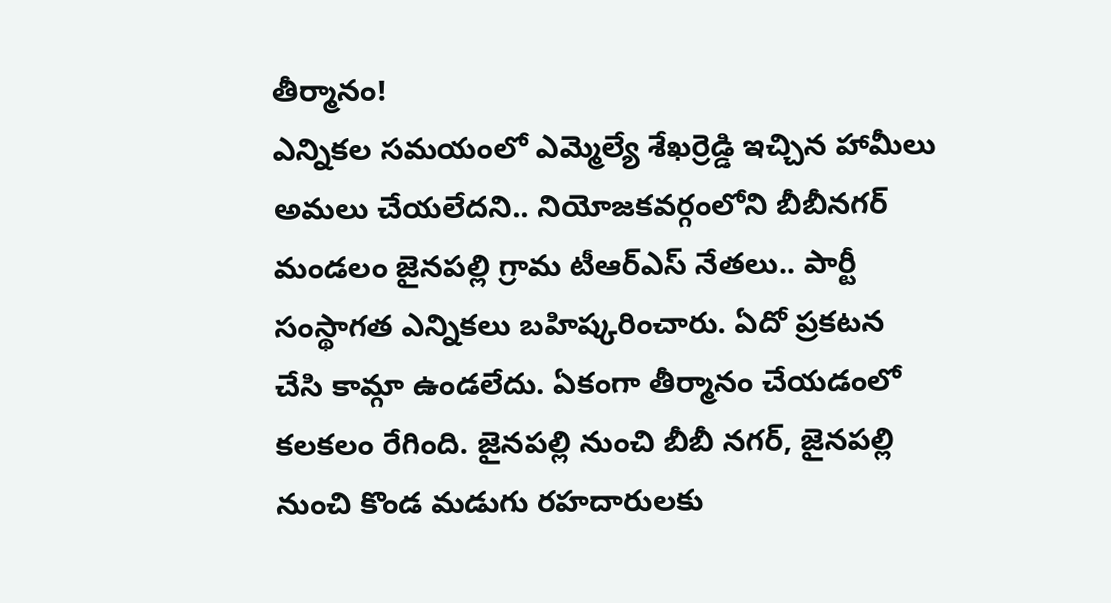తీర్మానం!
ఎన్నికల సమయంలో ఎమ్మెల్యే శేఖర్రెడ్డి ఇచ్చిన హామీలు అమలు చేయలేదని.. నియోజకవర్గంలోని బీబీనగర్ మండలం జైనపల్లి గ్రామ టీఆర్ఎస్ నేతలు.. పార్టీ సంస్థాగత ఎన్నికలు బహిష్కరించారు. ఏదో ప్రకటన చేసి కామ్గా ఉండలేదు. ఏకంగా తీర్మానం చేయడంలో కలకలం రేగింది. జైనపల్లి నుంచి బీబీ నగర్, జైనపల్లి నుంచి కొండ మడుగు రహదారులకు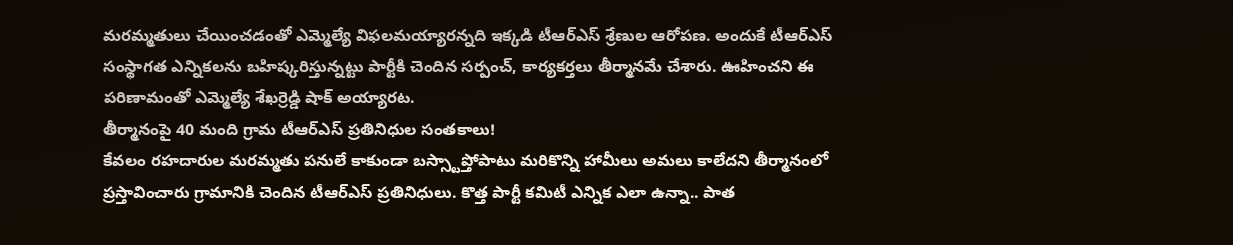మరమ్మతులు చేయించడంతో ఎమ్మెల్యే విఫలమయ్యారన్నది ఇక్కడి టీఆర్ఎస్ శ్రేణుల ఆరోపణ. అందుకే టీఆర్ఎస్ సంస్థాగత ఎన్నికలను బహిష్కరిస్తున్నట్టు పార్టీకి చెందిన సర్పంచ్, కార్యకర్తలు తీర్మానమే చేశారు. ఊహించని ఈ పరిణామంతో ఎమ్మెల్యే శేఖర్రెడ్డి షాక్ అయ్యారట.
తీర్మానంపై 40 మంది గ్రామ టీఆర్ఎస్ ప్రతినిధుల సంతకాలు!
కేవలం రహదారుల మరమ్మతు పనులే కాకుండా బస్స్టాప్తోపాటు మరికొన్ని హామీలు అమలు కాలేదని తీర్మానంలో ప్రస్తావించారు గ్రామానికి చెందిన టీఆర్ఎస్ ప్రతినిధులు. కొత్త పార్టీ కమిటీ ఎన్నిక ఎలా ఉన్నా.. పాత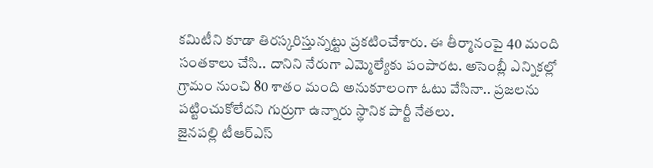కమిటీని కూడా తిరస్కరిస్తున్నట్టు ప్రకటించేశారు. ఈ తీర్మానంపై 40 మంది సంతకాలు చేసి.. దానిని నేరుగా ఎమ్మెల్యేకు పంపారట. అసెంబ్లీ ఎన్నికల్లో గ్రామం నుంచి 80 శాతం మంది అనుకూలంగా ఓటు వేసినా.. ప్రజలను పట్టించుకోలేదని గుర్రుగా ఉన్నారు స్థానిక పార్టీ నేతలు.
జైనపల్లి టీఆర్ఎస్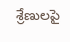శ్రేణులపై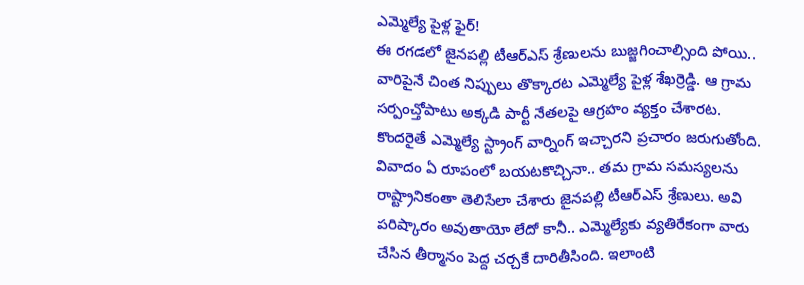ఎమ్మెల్యే పైళ్ల ఫైర్!
ఈ రగడలో జైనపల్లి టీఆర్ఎస్ శ్రేణులను బుజ్జగించాల్సింది పోయి.. వారిపైనే చింత నిప్పులు తొక్కారట ఎమ్మెల్యే పైళ్ల శేఖర్రెడ్డి. ఆ గ్రామ సర్పంచ్తోపాటు అక్కడి పార్టీ నేతలపై ఆగ్రహం వ్యక్తం చేశారట. కొందరైతే ఎమ్మెల్యే స్ట్రాంగ్ వార్నింగ్ ఇచ్చారని ప్రచారం జరుగుతోంది. వివాదం ఏ రూపంలో బయటకొచ్చినా.. తమ గ్రామ సమస్యలను రాష్ట్రానికంతా తెలిసేలా చేశారు జైనపల్లి టీఆర్ఎస్ శ్రేణులు. అవి పరిష్కారం అవుతాయో లేదో కానీ.. ఎమ్మెల్యేకు వ్యతిరేకంగా వారు చేసిన తీర్మానం పెద్ద చర్చకే దారితీసింది. ఇలాంటి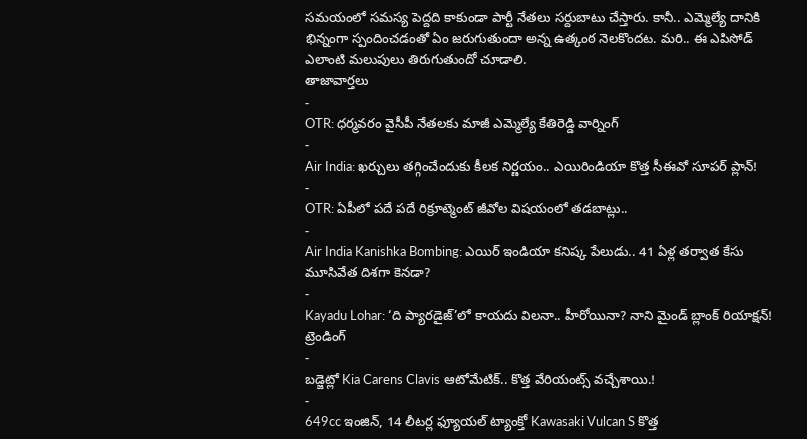సమయంలో సమస్య పెద్దది కాకుండా పార్టీ నేతలు సర్దుబాటు చేస్తారు. కానీ.. ఎమ్మెల్యే దానికి భిన్నంగా స్పందించడంతో ఏం జరుగుతుందా అన్న ఉత్కంఠ నెలకొందట. మరి.. ఈ ఎపిసోడ్ ఎలాంటి మలుపులు తిరుగుతుందో చూడాలి.
తాజావార్తలు
-
OTR: ధర్మవరం వైసీపీ నేతలకు మాజీ ఎమ్మెల్యే కేతిరెడ్డి వార్నింగ్
-
Air India: ఖర్చులు తగ్గించేందుకు కీలక నిర్ణయం.. ఎయిరిండియా కొత్త సీఈవో సూపర్ ప్లాన్!
-
OTR: ఏపీలో పదే పదే రిక్రూట్మెంట్ జీవోల విషయంలో తడబాట్లు..
-
Air India Kanishka Bombing: ఎయిర్ ఇండియా కనిష్క పేలుడు.. 41 ఏళ్ల తర్వాత కేసు మూసివేత దిశగా కెనడా?
-
Kayadu Lohar: ‘ది ప్యారడైజ్’లో కాయదు విలనా.. హీరోయినా? నాని మైండ్ బ్లాంక్ రియాక్షన్!
ట్రెండింగ్
-
బడ్జెట్లో Kia Carens Clavis ఆటోమేటిక్.. కొత్త వేరియంట్స్ వచ్చేశాయి.!
-
649cc ఇంజిన్, 14 లీటర్ల ఫ్యూయల్ ట్యాంక్తో Kawasaki Vulcan S కొత్త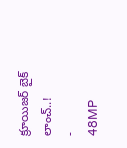క్రూయిజర్ బైక్ లాంచ్..!
-
48MP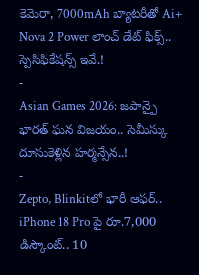కెమెరా, 7000mAh బ్యాటరీతో Ai+ Nova 2 Power లాంచ్ డేట్ ఫిక్స్.. స్పెసిఫికేషన్స్ ఇవే.!
-
Asian Games 2026: జపాన్పై భారత్ ఘన విజయం.. సెమీస్కు దూసుకెళ్లిన హర్మన్సేన..!
-
Zepto, Blinkitలో భారీ ఆఫర్.. iPhone 18 Pro పై రూ.7,000 డిస్కౌంట్.. 10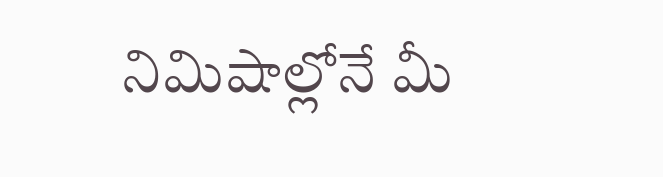నిమిషాల్లోనే మీ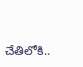చేతిలోకి..